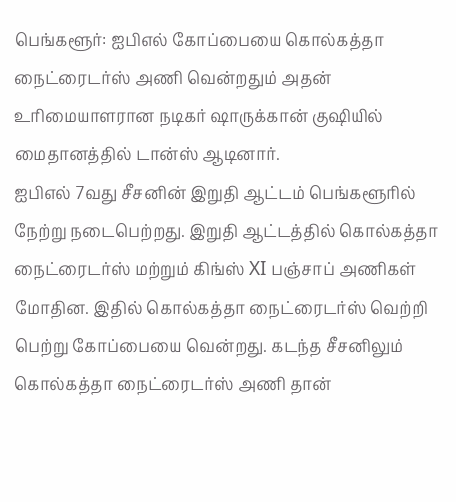பெங்களூர்: ஐபிஎல் கோப்பையை கொல்கத்தா நைட்ரைடர்ஸ் அணி வென்றதும் அதன் உரிமையாளரான நடிகர் ஷாருக்கான் குஷியில் மைதானத்தில் டான்ஸ் ஆடினார்.
ஐபிஎல் 7வது சீசனின் இறுதி ஆட்டம் பெங்களூரில் நேற்று நடைபெற்றது. இறுதி ஆட்டத்தில் கொல்கத்தா நைட்ரைடர்ஸ் மற்றும் கிங்ஸ் XI பஞ்சாப் அணிகள் மோதின. இதில் கொல்கத்தா நைட்ரைடர்ஸ் வெற்றி பெற்று கோப்பையை வென்றது. கடந்த சீசனிலும் கொல்கத்தா நைட்ரைடர்ஸ் அணி தான்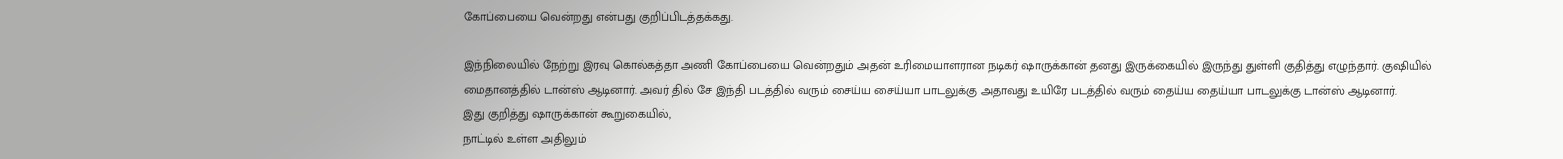கோப்பையை வென்றது என்பது குறிப்பிடத்தக்கது.

இந்நிலையில் நேற்று இரவு கொல்கத்தா அணி கோப்பையை வென்றதும் அதன் உரிமையாளரான நடிகர் ஷாருக்கான் தனது இருக்கையில் இருந்து துள்ளி குதித்து எழுந்தார். குஷியில் மைதானத்தில் டான்ஸ் ஆடினார். அவர் தில் சே இந்தி படத்தில் வரும் சைய்ய சைய்யா பாடலுக்கு அதாவது உயிரே படத்தில் வரும் தைய்ய தைய்யா பாடலுக்கு டான்ஸ் ஆடினார்.
இது குறித்து ஷாருக்கான் கூறுகையில்,
நாட்டில் உள்ள அதிலும்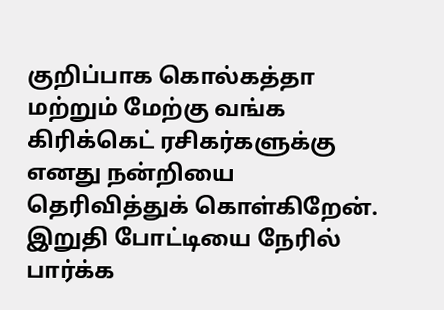குறிப்பாக கொல்கத்தா மற்றும் மேற்கு வங்க கிரிக்கெட் ரசிகர்களுக்கு எனது நன்றியை தெரிவித்துக் கொள்கிறேன். இறுதி போட்டியை நேரில் பார்க்க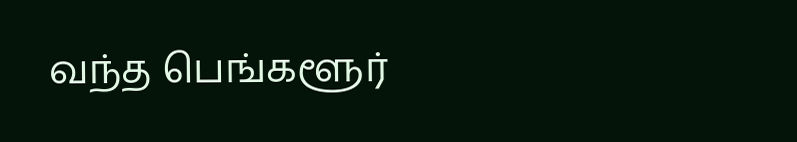வந்த பெங்களூர்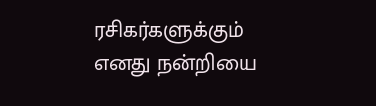ரசிகர்களுக்கும் எனது நன்றியை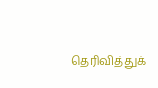தெரிவித்துக்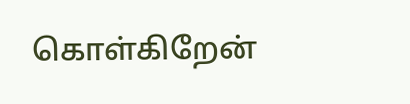கொள்கிறேன்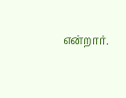என்றார்.